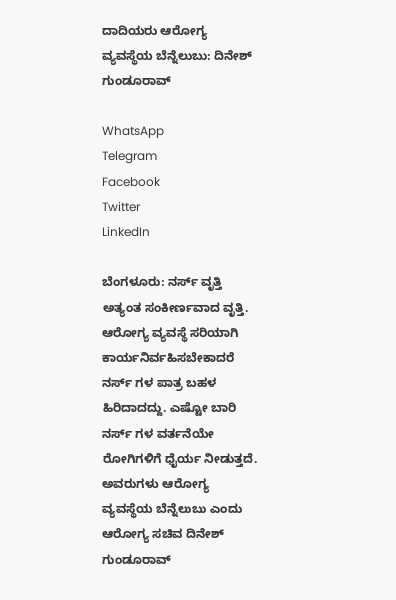ದಾದಿಯರು ಆರೋಗ್ಯ ವ್ಯವಸ್ಥೆಯ ಬೆನ್ನೆಲುಬು: ದಿನೇಶ್ ಗುಂಡೂರಾವ್

WhatsApp
Telegram
Facebook
Twitter
LinkedIn

ಬೆಂಗಳೂರು: ನರ್ಸ್ ವೃತ್ತಿ ಅತ್ಯಂತ ಸಂಕೀರ್ಣವಾದ ವೃತ್ತಿ. ಆರೋಗ್ಯ ವ್ಯವಸ್ಥೆ ಸರಿಯಾಗಿ ಕಾರ್ಯನಿರ್ವಹಿಸಬೇಕಾದರೆ ನರ್ಸ್ ಗಳ ಪಾತ್ರ ಬಹಳ ಹಿರಿದಾದದ್ದು. ಎಷ್ಟೋ ಬಾರಿ ನರ್ಸ್ ಗಳ ವರ್ತನೆಯೇ ರೋಗಿಗಳಿಗೆ ಧೈರ್ಯ ನೀಡುತ್ತದೆ. ಅವರುಗಳು ಆರೋಗ್ಯ ವ್ಯವಸ್ಥೆಯ ಬೆನ್ನೆಲುಬು ಎಂದು ಆರೋಗ್ಯ ಸಚಿವ ದಿನೇಶ್ ಗುಂಡೂರಾವ್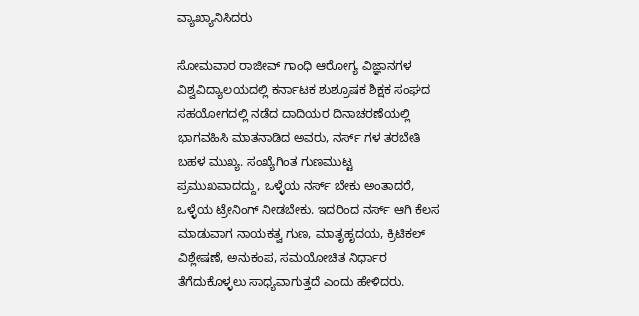ವ್ಯಾಖ್ಯಾನಿಸಿದರು

ಸೋಮವಾರ ರಾಜೀವ್ ಗಾಂಧಿ ಆರೋಗ್ಯ ವಿಜ್ಞಾನಗಳ ವಿಶ್ವವಿದ್ಯಾಲಯದಲ್ಲಿ ಕರ್ನಾಟಕ ಶುಶ್ರೂಷಕ ಶಿಕ್ಷಕ ಸಂಘದ ಸಹಯೋಗದಲ್ಲಿ ನಡೆದ ದಾದಿಯರ ದಿನಾಚರಣೆಯಲ್ಲಿ ಭಾಗವಹಿಸಿ ಮಾತನಾಡಿದ ಅವರು, ನರ್ಸ್ ಗಳ ತರಬೇತಿ ಬಹಳ ಮುಖ್ಯ. ಸಂಖ್ಯೆಗಿಂತ ಗುಣಮುಟ್ಟ ಪ್ರಮುಖವಾದದ್ದು, ಒಳ್ಳೆಯ ನರ್ಸ್ ಬೇಕು ಅಂತಾದರೆ, ಒಳ್ಳೆಯ ಟ್ರೇನಿಂಗ್ ನೀಡಬೇಕು. ಇದರಿಂದ ನರ್ಸ್ ಆಗಿ ಕೆಲಸ ಮಾಡುವಾಗ ನಾಯಕತ್ವ ಗುಣ, ಮಾತೃಹೃದಯ, ಕ್ರಿಟಿಕಲ್ ವಿಶ್ಲೇಷಣೆ, ಅನುಕಂಪ, ಸಮಯೋಚಿತ ನಿರ್ಧಾರ ತೆಗೆದುಕೊಳ್ಳಲು ಸಾಧ್ಯವಾಗುತ್ತದೆ ಎಂದು ಹೇಳಿದರು.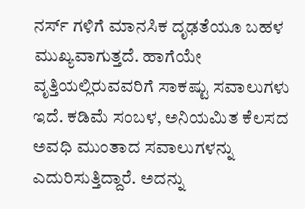ನರ್ಸ್ ಗಳಿಗೆ ಮಾನಸಿಕ ದೃಢತೆಯೂ ಬಹಳ ಮುಖ್ಯವಾಗುತ್ತದೆ. ಹಾಗೆಯೇ ವೃತ್ತಿಯಲ್ಲಿರುವವರಿಗೆ ಸಾಕಷ್ಟು ಸವಾಲುಗಳು ಇದೆ. ಕಡಿಮೆ ಸಂಬಳ, ಅನಿಯಮಿತ ಕೆಲಸದ ಅವಧಿ ಮುಂತಾದ ಸವಾಲುಗಳನ್ನು ಎದುರಿಸುತ್ತಿದ್ದಾರೆ. ಅದನ್ನು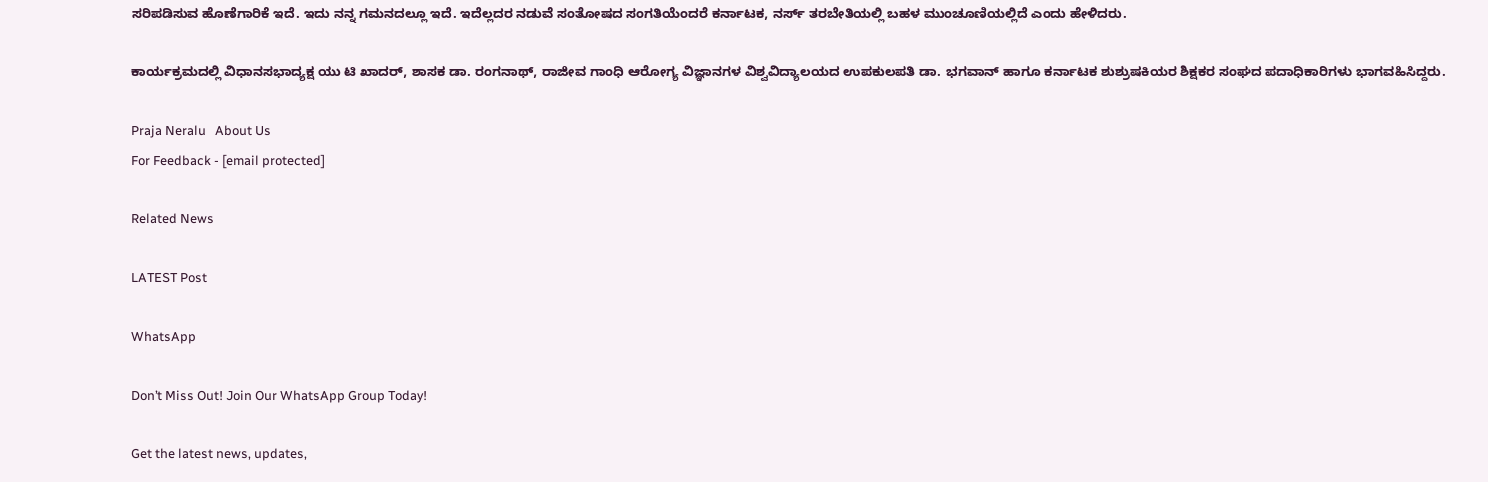ಸರಿಪಡಿಸುವ ಹೊಣೆಗಾರಿಕೆ ಇದೆ. ಇದು ನನ್ನ ಗಮನದಲ್ಲೂ ಇದೆ. ಇದೆಲ್ಲದರ ನಡುವೆ ಸಂತೋಷದ ಸಂಗತಿಯೆಂದರೆ ಕರ್ನಾಟಕ, ನರ್ಸ್ ತರಬೇತಿಯಲ್ಲಿ ಬಹಳ ಮುಂಚೂಣಿಯಲ್ಲಿದೆ ಎಂದು ಹೇಳಿದರು.

ಕಾರ್ಯಕ್ರಮದಲ್ಲಿ ವಿಧಾನಸಭಾದ್ಯಕ್ಷ ಯು ಟಿ ಖಾದರ್, ಶಾಸಕ ಡಾ. ರಂಗನಾಥ್, ರಾಜೀವ ಗಾಂಧಿ ಆರೋಗ್ಯ ವಿಜ್ಞಾನಗಳ ವಿಶ್ವವಿದ್ಯಾಲಯದ ಉಪಕುಲಪತಿ ಡಾ. ಭಗವಾನ್ ಹಾಗೂ ಕರ್ನಾಟಕ ಶುಶ್ರುಷಕಿಯರ ಶಿಕ್ಷಕರ ಸಂಘದ ಪದಾಧಿಕಾರಿಗಳು ಭಾಗವಹಿಸಿದ್ದರು.

Praja Neralu   About Us
For Feedback - [email protected]

Related News

LATEST Post

WhatsApp

Don’t Miss Out! Join Our WhatsApp Group Today!

Get the latest news, updates,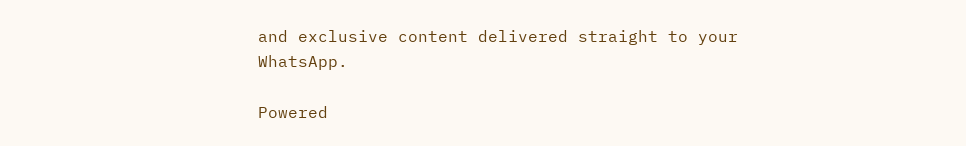and exclusive content delivered straight to your WhatsApp.

Powered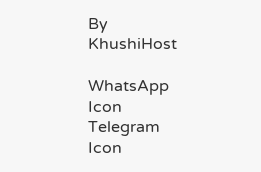By KhushiHost

WhatsApp Icon Telegram Icon